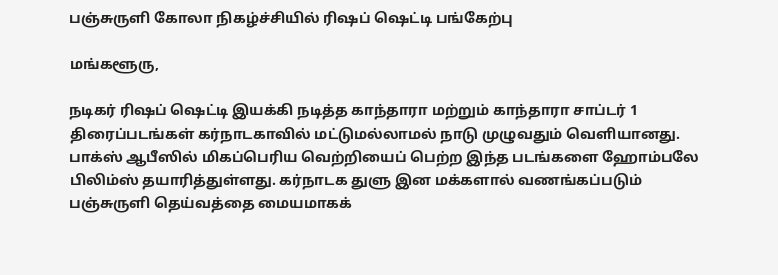பஞ்சுருளி கோலா நிகழ்ச்சியில் ரிஷப் ஷெட்டி பங்கேற்பு

மங்களூரு,

நடிகர் ரிஷப் ஷெட்டி இயக்கி நடித்த காந்தாரா மற்றும் காந்தாரா சாப்டர் 1 திரைப்படங்கள் கர்நாடகாவில் மட்டுமல்லாமல் நாடு முழுவதும் வெளியானது. பாக்ஸ் ஆபீஸில் மிகப்பெரிய வெற்றியைப் பெற்ற இந்த படங்களை ஹோம்பலே பிலிம்ஸ் தயாரித்துள்ளது. கர்நாடக துளு இன மக்களால் வணங்கப்படும் பஞ்சுருளி தெய்வத்தை மையமாகக்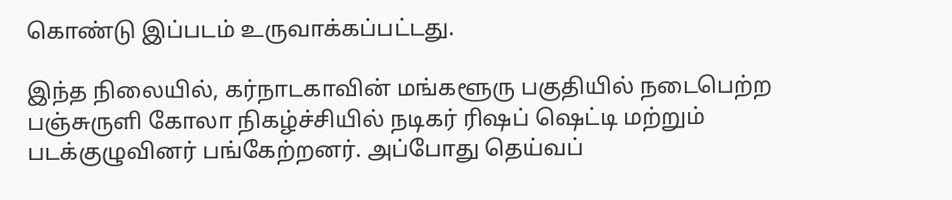கொண்டு இப்படம் உருவாக்கப்பட்டது.

இந்த நிலையில், கர்நாடகாவின் மங்களூரு பகுதியில் நடைபெற்ற பஞ்சுருளி கோலா நிகழ்ச்சியில் நடிகர் ரிஷப் ஷெட்டி மற்றும் படக்குழுவினர் பங்கேற்றனர். அப்போது தெய்வப்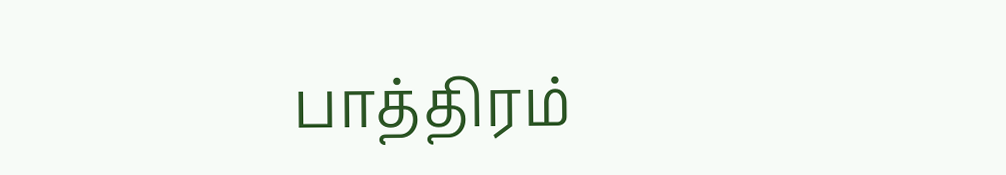பாத்திரம்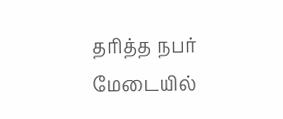தரித்த நபர் மேடையில்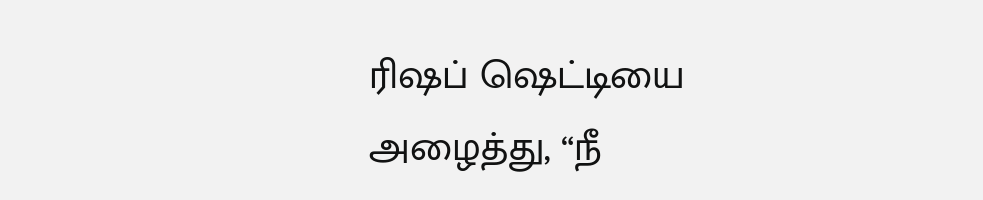ரிஷப் ஷெட்டியை அழைத்து, “நீ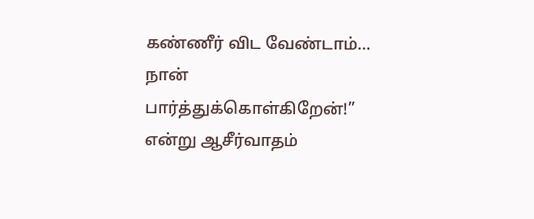கண்ணீர் விட வேண்டாம்… நான் பார்த்துக்கொள்கிறேன்!” என்று ஆசீர்வாதம்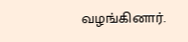வழங்கினார்.